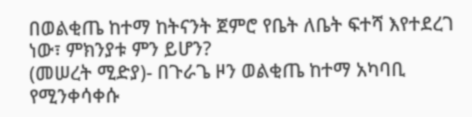በወልቂጤ ከተማ ከትናንት ጀምሮ የቤት ለቤት ፍተሻ እየተደረገ ነው፣ ምክንያቱ ምን ይሆን?
(መሠረት ሚድያ)- በጉራጌ ዞን ወልቂጤ ከተማ አካባቢ የሚንቀሳቀሱ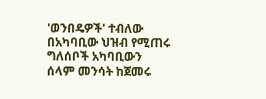'ወንበዴዎች' ተብለው በአካባቢው ህዝብ የሚጠሩ ግለሰቦች አካባቢውን ሰላም መንሳት ከጀመሩ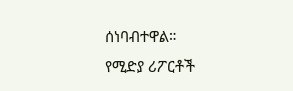ሰነባብተዋል።
የሚድያ ሪፖርቶች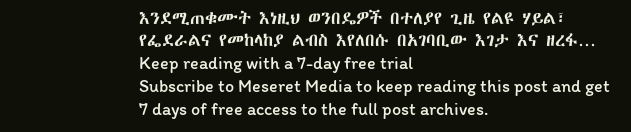እንደሚጠቁሙት እነዚህ ወንበዴዎች በተለያየ ጊዜ የልዩ ሃይል፣ የፌደራልና የመከላከያ ልብስ እየለበሱ በአገባቢው እገታ እና ዘረፋ…
Keep reading with a 7-day free trial
Subscribe to Meseret Media to keep reading this post and get 7 days of free access to the full post archives.